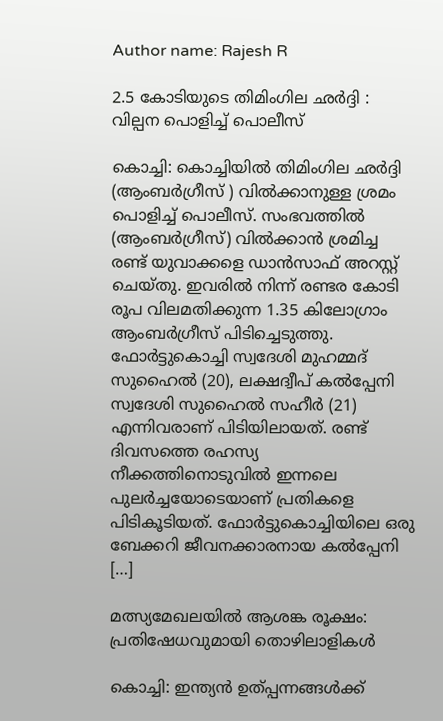Author name: Rajesh R

2.5 കോടിയുടെ തിമിംഗില ഛർദ്ദി : വില്പന പൊളിച്ച് പൊലീസ്

കൊച്ചി: കൊച്ചിയിൽ തിമിംഗില ഛർദ്ദി (ആംബർഗ്രീസ് ) വിൽക്കാനുള്ള ശ്രമം പൊളിച്ച് പൊലീസ്. സംഭവത്തിൽ (ആംബർഗ്രീസ്) വിൽക്കാൻ ശ്രമിച്ച രണ്ട് യുവാക്കളെ ഡാൻസാഫ് അറസ്റ്റ് ചെയ്തു. ഇവരിൽ നിന്ന് രണ്ടര കോടി രൂപ വിലമതിക്കുന്ന 1.35 കിലോഗ്രാം ആംബർഗ്രീസ് പിടിച്ചെടുത്തു. ഫോർട്ടുകൊച്ചി സ്വദേശി മുഹമ്മദ് സുഹൈൽ (20), ലക്ഷദ്വീപ് കൽപ്പേനി സ്വദേശി സുഹൈൽ സഹീർ (21) എന്നിവരാണ് പിടിയിലായത്. രണ്ട് ദിവസത്തെ രഹസ്യ നീക്കത്തിനൊടുവിൽ ഇന്നലെ പുലർച്ചയോടെയാണ് പ്രതികളെ പിടികൂടിയത്. ഫോർട്ടുകൊച്ചിയിലെ ഒരു ബേക്കറി ജീവനക്കാരനായ കൽപ്പേനി […]

മത്സ്യമേഖലയിൽ ആശങ്ക രൂക്ഷം: പ്രതിഷേധവുമായി തൊഴിലാളികൾ

കൊച്ചി: ഇന്ത്യൻ ഉത്പ്പന്നങ്ങൾക്ക്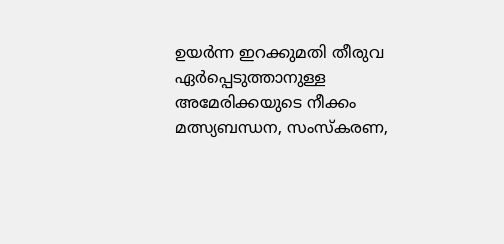ഉയർന്ന ഇറക്കുമതി തീരുവ ഏർപ്പെടുത്താനുള്ള അമേരിക്കയുടെ നീക്കം മത്സ്യബന്ധന, സംസ്‌കരണ,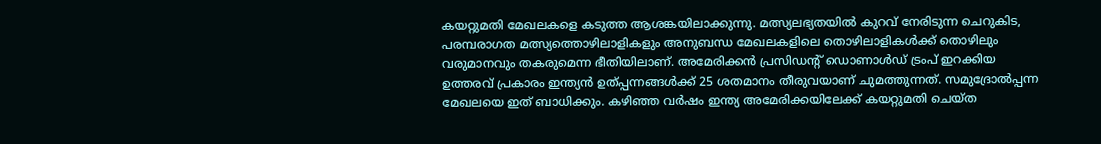കയറ്റുമതി മേഖലകളെ കടുത്ത ആശങ്കയിലാക്കുന്നു. മത്സ്യലഭ്യതയിൽ കുറവ് നേരിടുന്ന ചെറുകിട, പരമ്പരാഗത മത്സ്യത്തൊഴിലാളികളും അനുബന്ധ മേഖലകളിലെ തൊഴിലാളികൾക്ക് തൊഴിലും വരുമാനവും തകരുമെന്ന ഭീതിയിലാണ്. അമേരിക്കൻ പ്രസിഡന്റ് ഡൊണാൾഡ് ട്രംപ് ഇറക്കിയ ഉത്തരവ് പ്രകാരം ഇന്ത്യൻ ഉത്പ്പന്നങ്ങൾക്ക് 25 ശതമാനം തീരുവയാണ് ചുമത്തുന്നത്. സമുദ്രോൽപ്പന്ന മേഖലയെ ഇത് ബാധിക്കും. കഴിഞ്ഞ വർഷം ഇന്ത്യ അമേരിക്കയിലേക്ക് കയറ്റുമതി ചെയ്ത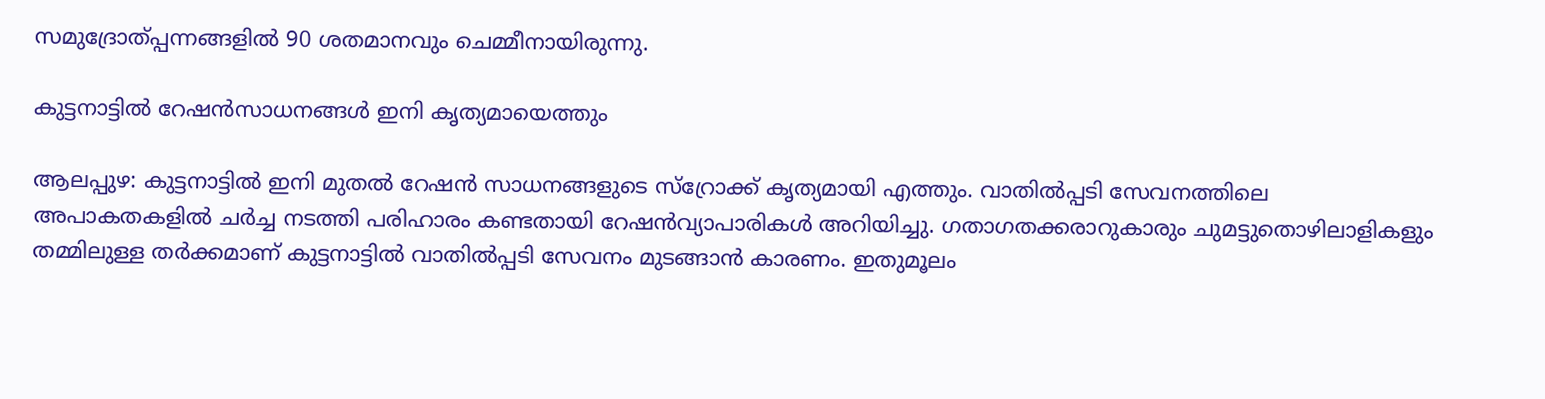സമുദ്രോത്പ്പന്നങ്ങളിൽ 90 ശതമാനവും ചെമ്മീനായിരുന്നു.

കുട്ടനാട്ടിൽ റേഷൻസാധനങ്ങൾ ഇനി കൃത്യമായെത്തും

ആലപ്പുഴ: കുട്ടനാട്ടിൽ ഇനി മുതൽ റേഷൻ സാധനങ്ങളുടെ സ്റ്രോക്ക് കൃത്യമായി എത്തും. വാതിൽപ്പടി സേവനത്തിലെ അപാകതകളിൽ ചർച്ച നടത്തി പരിഹാരം കണ്ടതായി റേഷൻവ്യാപാരികൾ അറിയിച്ചു. ഗതാഗതക്കരാറുകാരും ചുമട്ടുതൊഴിലാളികളും തമ്മിലുള്ള തർക്കമാണ് കുട്ടനാട്ടിൽ വാതിൽപ്പടി സേവനം മുടങ്ങാൻ കാരണം. ഇതുമൂലം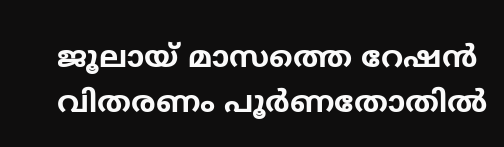ജൂലായ് മാസത്തെ റേഷൻ വിതരണം പൂ‌ർണതോതിൽ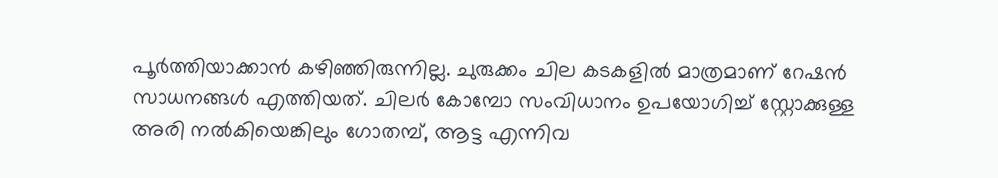പൂർത്തിയാക്കാൻ കഴിഞ്ഞിരുന്നില്ല. ചുരുക്കം ചില കടകളിൽ മാത്രമാണ് റേഷൻ സാധനങ്ങൾ എത്തിയത്. ചിലർ കോമ്പോ സംവിധാനം ഉപയോഗിച്ച് സ്റ്റോക്കുള്ള അരി നൽകിയെങ്കിലും ഗോതമ്പ്, ആട്ട എന്നിവ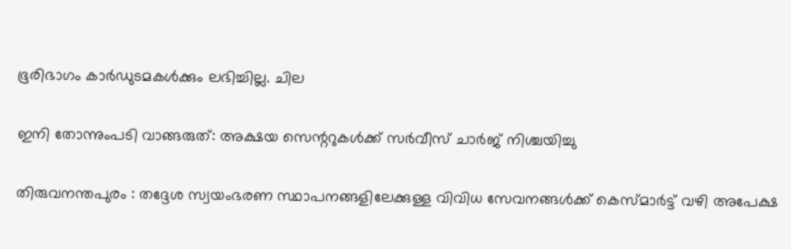ഭൂരിഭാഗം കാർഡുടമകൾക്കും ലഭിച്ചില്ല. ചില

ഇനി തോന്നുംപടി വാങ്ങരുത്: അക്ഷയ സെന്ററുകൾക്ക് സർവീസ് ചാർജ് നിശ്ചയിച്ചു

തിരുവനന്തപുരം : തദ്ദേശ സ്വയംഭരണ സ്ഥാപനങ്ങളിലേക്കുള്ള വിവിധ സേവനങ്ങൾക്ക് കെസ്മാർട്ട് വഴി അപേക്ഷ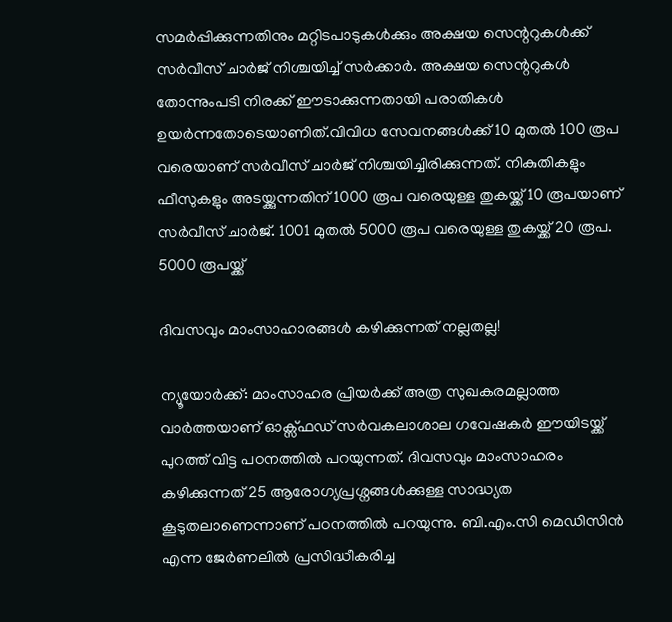സമർപ്പിക്കുന്നതിനും മറ്റിടപാടുകൾക്കും അക്ഷയ സെന്ററുകൾക്ക് സർവീസ് ചാർജ് നിശ്ചയിച്ച് സർക്കാർ. അക്ഷയ സെന്ററുകൾ തോന്നുംപടി നിരക്ക് ഈടാക്കുന്നതായി പരാതികൾ ഉയർന്നതോടെയാണിത്.വിവിധ സേവനങ്ങൾക്ക് 10 മുതൽ 100 രൂപ വരെയാണ് സർവീസ് ചാർജ് നിശ്ചയിച്ചിരിക്കുന്നത്. നികുതികളും ഫീസുകളും അടയ്ക്കുന്നതിന് 1000 രൂപ വരെയുള്ള തുകയ്ക്ക് 10 രൂപയാണ് സർവീസ് ചാർജ്. 1001 മുതൽ 5000 രൂപ വരെയുള്ള തുകയ്ക്ക് 20 രൂപ. 5000 രൂപയ്ക്ക്

ദിവസവും മാംസാഹാരങ്ങൾ കഴിക്കുന്നത് നല്ലതല്ല!

ന്യൂയോർക്ക്: മാംസാഹര പ്രിയർക്ക് അത്ര സുഖകരമല്ലാത്ത വാർത്തയാണ് ഓക്സ്ഫഡ് സർവകലാശാല ഗവേഷകർ ഈയിടയ്ക്ക് പുറത്ത് വിട്ട പഠനത്തിൽ പറയുന്നത്. ദിവസവും മാംസാഹരം കഴിക്കുന്നത് 25 ആരോഗ്യപ്രശ്നങ്ങൾക്കുള്ള സാദ്ധ്യത കൂടുതലാണെന്നാണ് പഠനത്തിൽ പറയുന്നു. ബി.എം.സി മെഡിസിൻ എന്ന ജേർണലിൽ പ്രസിദ്ധീകരിച്ച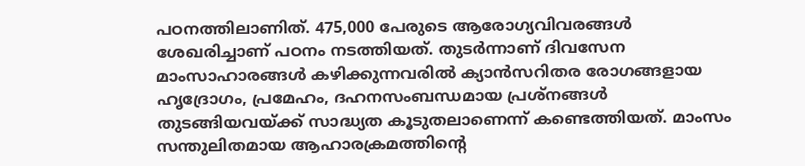പഠനത്തിലാണിത്. 475,000 പേരുടെ ആരോഗ്യവിവരങ്ങൾ ശേഖരിച്ചാണ് പഠനം നടത്തിയത്. തുടർന്നാണ് ദിവസേന മാംസാഹാരങ്ങൾ കഴിക്കുന്നവരിൽ ക്യാൻസറിതര രോഗങ്ങളായ ഹൃദ്രോഗം, പ്രമേഹം, ദഹനസംബന്ധമായ പ്രശ്നങ്ങൾ തുടങ്ങിയവയ്ക്ക് സാദ്ധ്യത കൂടുതലാണെന്ന് കണ്ടെത്തിയത്. മാംസം സന്തുലിതമായ ആഹാരക്രമത്തിന്റെ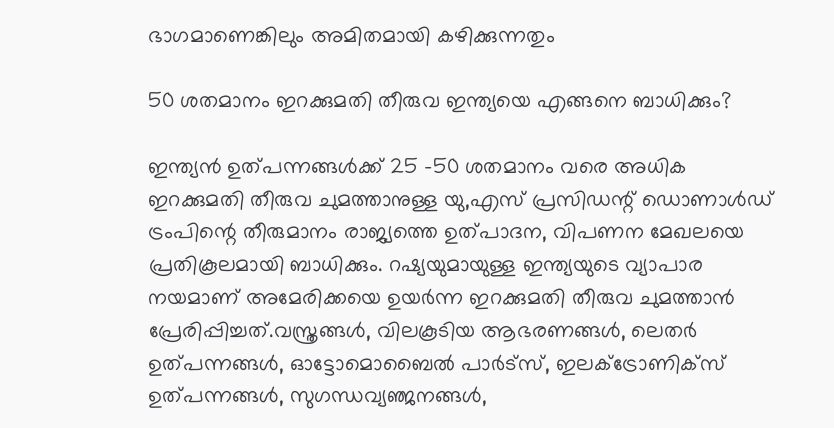ഭാഗമാണെങ്കിലും അമിതമായി കഴിക്കുന്നതും

50 ശതമാനം ഇറക്കുമതി തീരുവ ഇന്ത്യയെ എങ്ങനെ ബാധിക്കും?

ഇന്ത്യൻ ഉത്പന്നങ്ങൾക്ക് 25 -50 ശതമാനം വരെ അധിക ഇറക്കുമതി തീരുവ ചുമത്താനുള്ള യു,എസ് പ്രസിഡന്റ് ഡൊണാൾഡ് ട്രംപിന്റെ തീരുമാനം രാജ്യത്തെ ഉത്പാദന, വിപണന മേഖലയെ പ്രതികൂലമായി ബാധിക്കും. റഷ്യയുമായുള്ള ഇന്ത്യയുടെ വ്യാപാര നയമാണ് അമേരിക്കയെ ഉയർന്ന ഇറക്കുമതി തീരുവ ചുമത്താൻ പ്രേരിപ്പിച്ചത്.വസ്ത്രങ്ങൾ, വിലകൂടിയ ആഭരണങ്ങൾ, ലെതർ ഉത്പന്നങ്ങൾ, ഓട്ടോമൊബൈൽ പാർട്സ്, ഇലക്ട്രോണിക്സ് ഉത്പന്നങ്ങൾ, സുഗന്ധവ്യഞ്ജനങ്ങൾ,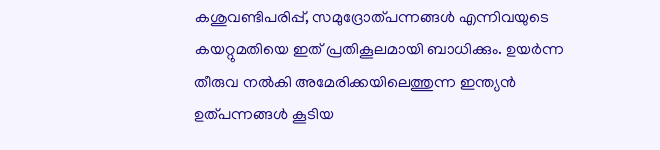കശുവണ്ടിപരിപ്പ്, സമുദ്രോത്പന്നങ്ങൾ എന്നിവയുടെ കയറ്റുമതിയെ ഇത് പ്രതികൂലമായി ബാധിക്കും. ഉയർന്ന തീരുവ നൽകി അമേരിക്കയിലെത്തുന്ന ഇന്ത്യൻ ഉത്പന്നങ്ങൾ കൂടിയ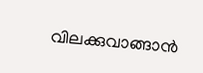വിലക്കുവാങ്ങാൻ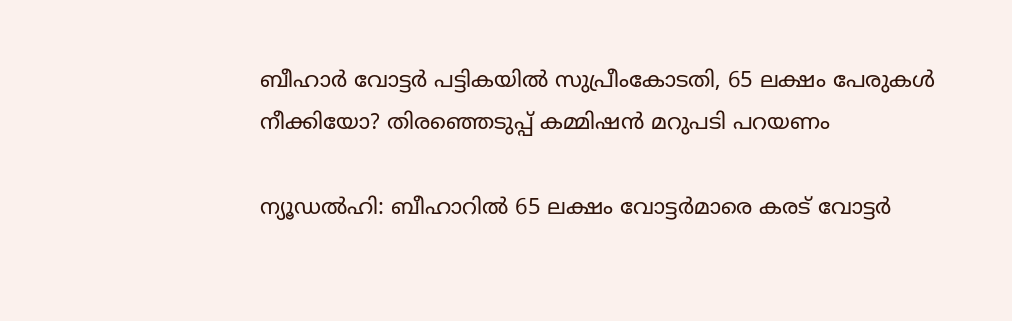ബീഹാർ വോട്ടർ പട്ടികയിൽ സുപ്രീംകോടതി, 65 ലക്ഷം പേരുകൾ നീക്കിയോ? തിരഞ്ഞെടുപ്പ് കമ്മിഷൻ മറുപടി പറയണം

ന്യൂഡൽഹി: ബീഹാറിൽ 65 ലക്ഷം വോട്ടർമാരെ കരട് വോട്ടർ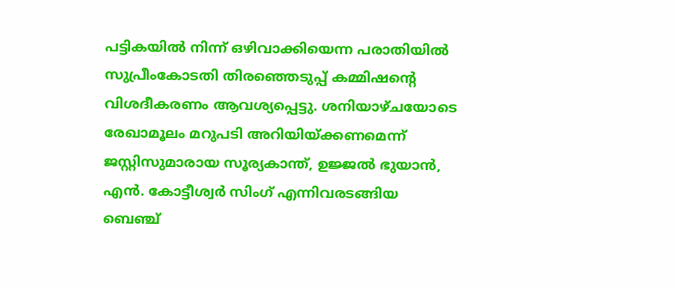പട്ടികയിൽ നിന്ന് ഒഴിവാക്കിയെന്ന പരാതിയിൽ സുപ്രീംകോടതി തിരഞ്ഞെടുപ്പ് കമ്മിഷന്റെ വിശദീകരണം ആവശ്യപ്പെട്ടു. ശനിയാഴ്ചയോടെ രേഖാമൂലം മറുപടി അറിയിയ്ക്കണമെന്ന് ജസ്റ്റിസുമാരായ സൂര്യകാന്ത്, ഉജ്ജൽ ഭുയാൻ, എൻ. കോട്ടീശ്വർ സിംഗ് എന്നിവരടങ്ങിയ ബെഞ്ച്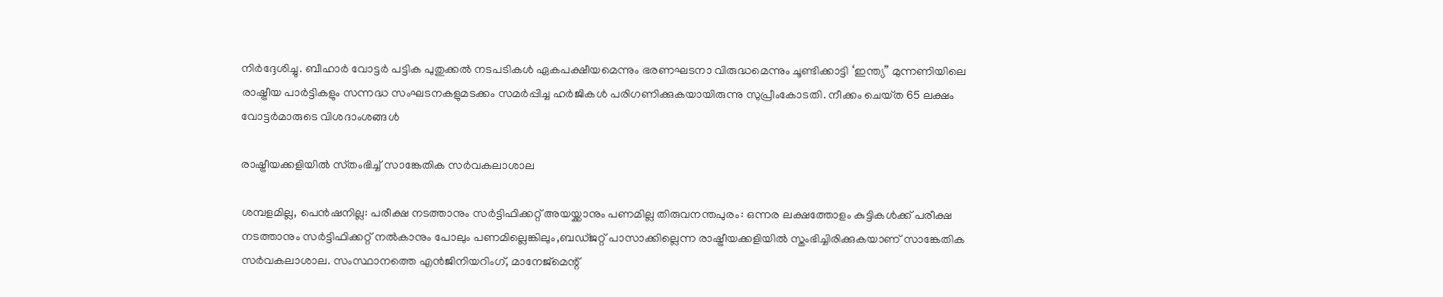നിർദ്ദേശിച്ചു. ബീഹാർ വോട്ടർ പട്ടിക പുതുക്കൽ നടപടികൾ ഏകപക്ഷീയമെന്നും ഭരണഘടനാ വിരുദ്ധമെന്നും ചൂണ്ടിക്കാട്ടി ‘ഇന്ത്യ” മുന്നണിയിലെ രാഷ്ട്രീയ പാർട്ടികളും സന്നദ്ധ സംഘടനകളുമടക്കം സമർപ്പിച്ച ഹർജികൾ പരിഗണിക്കുകയായിരുന്നു സുപ്രീംകോടതി. നീക്കം ചെയ്‌ത 65 ലക്ഷം വോട്ടർമാരുടെ വിശദാംശങ്ങൾ

രാഷ്ട്രീയക്കളിയിൽ സ്‌തംഭിച്ച് സാങ്കേതിക സർവകലാശാല

ശമ്പളമില്ല, പെൻഷനില്ല: പരീക്ഷ നടത്താനും സർട്ടിഫിക്കറ്റ് അയയ്ക്കാനും പണമില്ല തിരുവനന്തപുരം: ഒന്നര ലക്ഷത്തോളം കുട്ടികൾക്ക് പരീക്ഷ നടത്താനും സർട്ടിഫിക്കറ്റ് നൽകാനും പോലും പണമില്ലെങ്കിലും,ബഡ്ജറ്റ് പാസാക്കില്ലെന്ന രാഷ്ട്രീയക്കളിയിൽ സ്തംഭിച്ചിരിക്കുകയാണ് സാങ്കേതിക സർവകലാശാല. സംസ്ഥാനത്തെ എൻജിനിയറിംഗ്, മാനേജ്മെന്റ്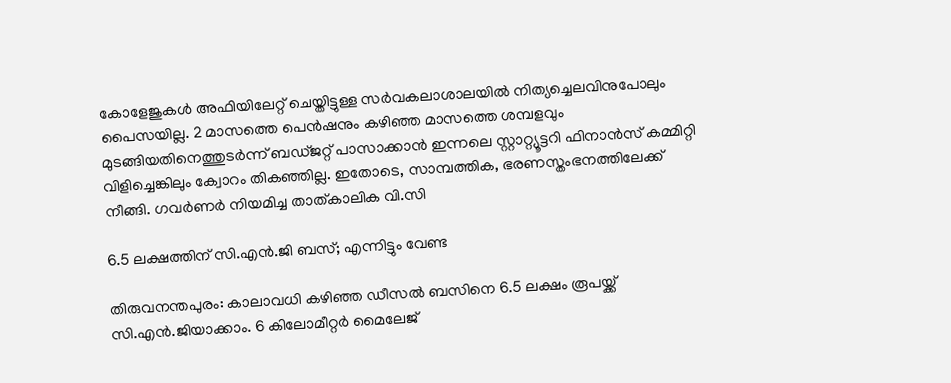കോളേജുകൾ അഫിയിലേറ്റ് ചെയ്തിട്ടുള്ള സർവകലാശാലയിൽ നിത്യച്ചെലവിനുപോലും പൈസയില്ല. 2 മാസത്തെ പെൻഷനും കഴിഞ്ഞ മാസത്തെ ശമ്പളവും മുടങ്ങിയതിനെത്തുടർന്ന് ബഡ്ജറ്റ് പാസാക്കാൻ ഇന്നലെ സ്റ്റാറ്റ്യൂട്ടറി ഫിനാൻസ്‌ കമ്മിറ്റി വിളിച്ചെങ്കിലും ക്വോറം തികഞ്ഞില്ല. ഇതോടെ, സാമ്പത്തിക, ഭരണസ്തംഭനത്തിലേക്ക് നീങ്ങി. ഗവർണർ നിയമിച്ച താത്കാലിക വി.സി

6.5 ലക്ഷത്തിന് സി.എൻ.ജി ബസ്; എന്നിട്ടും വേണ്ട

തിരുവനന്തപുരം: കാലാവധി കഴിഞ്ഞ ഡീസൽ ബസിനെ 6.5 ലക്ഷം രൂപയ്ക്ക് സി.എൻ.ജിയാക്കാം. 6 കിലോമീറ്റർ മൈലേജ്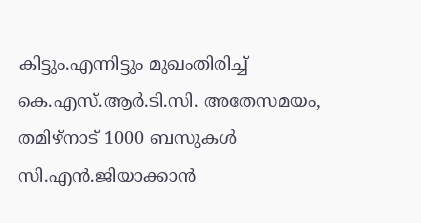കിട്ടും.എന്നിട്ടും മുഖംതിരിച്ച് കെ.എസ്.ആർ.ടി.സി. അതേസമയം, തമിഴ്‌നാട് 1000 ബസുകൾ സി.എൻ.ജിയാക്കാൻ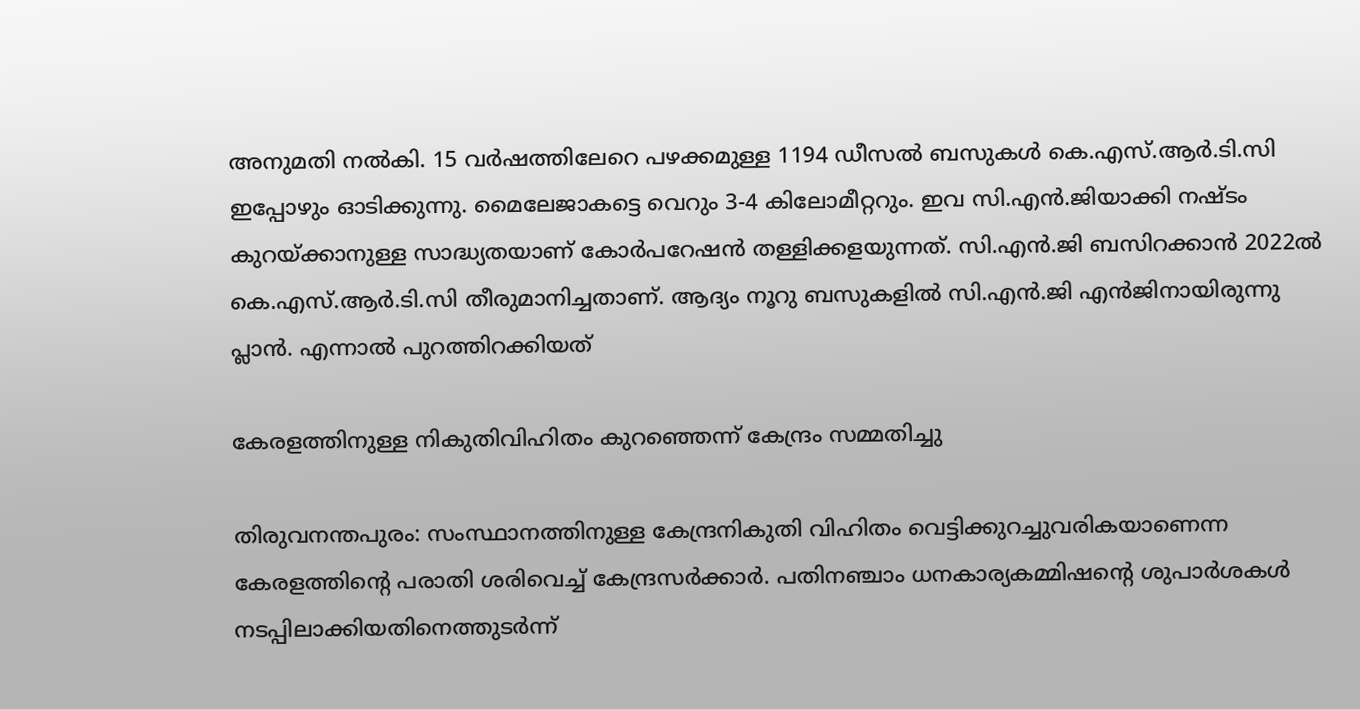അനുമതി നൽകി. 15 വർഷത്തിലേറെ പഴക്കമുള്ള 1194 ഡീസൽ ബസുകൾ കെ.എസ്.ആർ.ടി.സി ഇപ്പോഴും ഓടിക്കുന്നു. മൈലേജാകട്ടെ വെറും 3-4 കിലോമീറ്ററും. ഇവ സി.എൻ.ജിയാക്കി നഷ്ടം കുറയ്ക്കാനുള്ള സാദ്ധ്യതയാണ് കോർപറേഷൻ തള്ളിക്കളയുന്നത്. സി.എൻ.ജി ബസിറക്കാൻ 2022ൽ കെ.എസ്.ആർ.ടി.സി തീരുമാനിച്ചതാണ്. ആദ്യം നൂറു ബസുകളിൽ സി.എൻ.ജി എൻജിനായിരുന്നു പ്ലാൻ. എന്നാൽ പുറത്തിറക്കിയത്

കേരളത്തിനുള്ള നികുതിവിഹിതം കുറഞ്ഞെന്ന് കേന്ദ്രം സമ്മതിച്ചു

തിരുവനന്തപുരം: സംസ്ഥാനത്തിനുള്ള കേന്ദ്രനികുതി വിഹിതം വെട്ടിക്കുറച്ചുവരികയാണെന്ന കേരളത്തിന്റെ പരാതി ശരിവെച്ച് കേന്ദ്രസർക്കാർ. പതിനഞ്ചാം ധനകാര്യകമ്മിഷന്റെ ശുപാർശകൾ നടപ്പിലാക്കിയതിനെത്തുടർന്ന്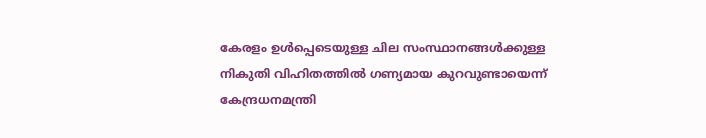കേരളം ഉൾപ്പെടെയുള്ള ചില സംസ്ഥാനങ്ങൾക്കുള്ള നികുതി വിഹിതത്തിൽ ഗണ്യമായ കുറവുണ്ടായെന്ന് കേന്ദ്രധനമന്ത്രി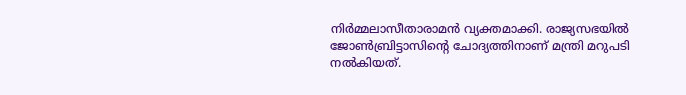നിർമ്മലാസീതാരാമൻ വ്യക്തമാക്കി. രാജ്യസഭയിൽ ജോൺബ്രിട്ടാസിന്റെ ചോദ്യത്തിനാണ് മന്ത്രി മറുപടി നൽകിയത്.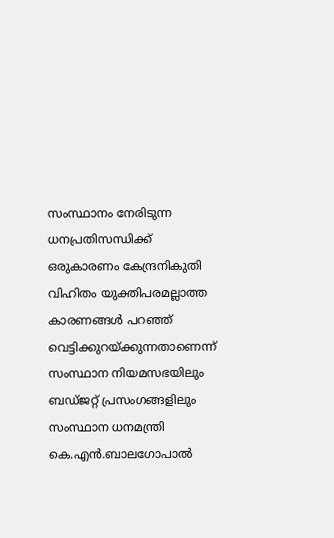സംസ്ഥാനം നേരിടുന്ന ധനപ്രതിസന്ധിക്ക് ഒരുകാരണം കേന്ദ്രനികുതി വിഹിതം യുക്തിപരമല്ലാത്ത കാരണങ്ങൾ പറഞ്ഞ് വെട്ടിക്കുറയ്ക്കുന്നതാണെന്ന് സംസ്ഥാന നിയമസഭയിലും ബഡ്ജറ്റ് പ്രസംഗങ്ങളിലും സംസ്ഥാന ധനമന്ത്രി കെ.എൻ.ബാലഗോപാൽ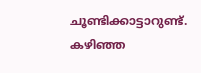ചൂണ്ടിക്കാട്ടാറുണ്ട്. കഴിഞ്ഞ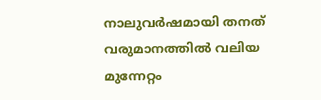നാലുവർഷമായി തനത് വരുമാനത്തിൽ വലിയ മുന്നേറ്റം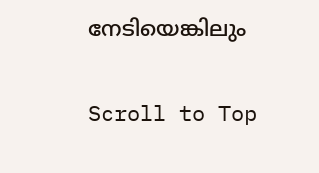നേടിയെങ്കിലും

Scroll to Top